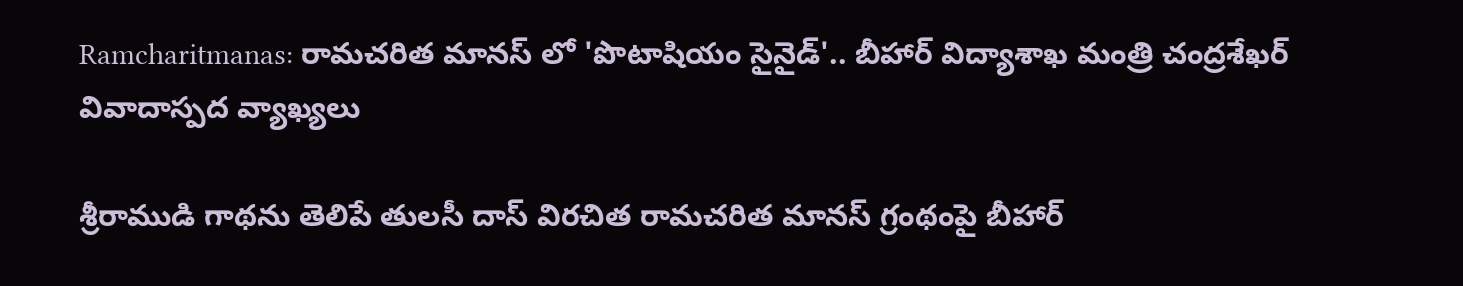Ramcharitmanas: రామచరిత మానస్‌ లో 'పొటాషియం సైనైడ్‌'.. బీహార్ విద్యాశాఖ మంత్రి చంద్రశేఖర్‌ వివాదాస్పద వ్యాఖ్యలు

శ్రీరాముడి గాథను తెలిపే తులసీ దాస్‌ విరచిత రామచరిత మానస్‌ గ్రంథంపై బీహార్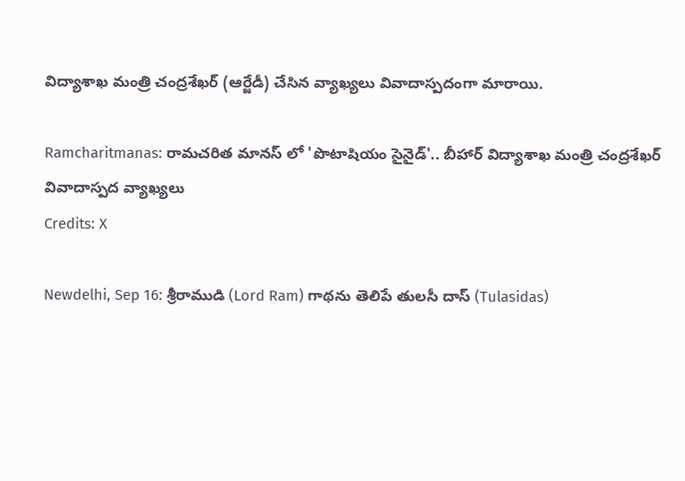విద్యాశాఖ మంత్రి చంద్రశేఖర్‌ (ఆర్జేడీ) చేసిన వ్యాఖ్యలు వివాదాస్పదంగా మారాయి.

Ramcharitmanas: రామచరిత మానస్‌ లో 'పొటాషియం సైనైడ్‌'.. బీహార్ విద్యాశాఖ మంత్రి చంద్రశేఖర్‌ వివాదాస్పద వ్యాఖ్యలు
Credits: X

Newdelhi, Sep 16: శ్రీరాముడి (Lord Ram) గాథను తెలిపే తులసీ దాస్‌ (Tulasidas)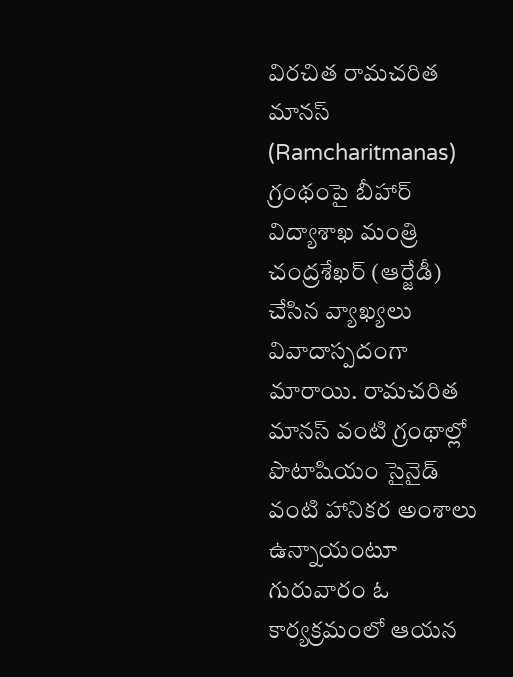విరచిత రామచరిత మానస్‌ (Ramcharitmanas) గ్రంథంపై బీహార్ విద్యాశాఖ మంత్రి చంద్రశేఖర్‌ (ఆర్జేడీ) చేసిన వ్యాఖ్యలు వివాదాస్పదంగా మారాయి. రామచరిత మానస్‌ వంటి గ్రంథాల్లో పొటాషియం సైనైడ్‌ వంటి హానికర అంశాలు ఉన్నాయంటూ గురువారం ఓ కార్యక్రమంలో ఆయన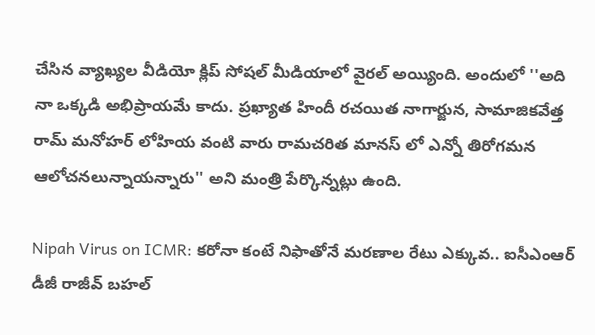చేసిన వ్యాఖ్యల వీడియో క్లిప్‌ సోషల్‌ మీడియాలో వైరల్‌ అయ్యింది. అందులో ''అది నా ఒక్కడి అభిప్రాయమే కాదు. ప్రఖ్యాత హిందీ రచయిత నాగార్జున, సామాజికవేత్త రామ్‌ మనోహర్‌ లోహియ వంటి వారు రామచరిత మానస్‌ లో ఎన్నో తిరోగమన ఆలోచనలున్నాయన్నారు'' అని మంత్రి పేర్కొన్నట్లు ఉంది.

Nipah Virus on ICMR: కరోనా కంటే నిఫాతోనే మరణాల రేటు ఎక్కువ.. ఐసీఎంఆర్‌ డీజీ రాజీవ్‌ బహల్‌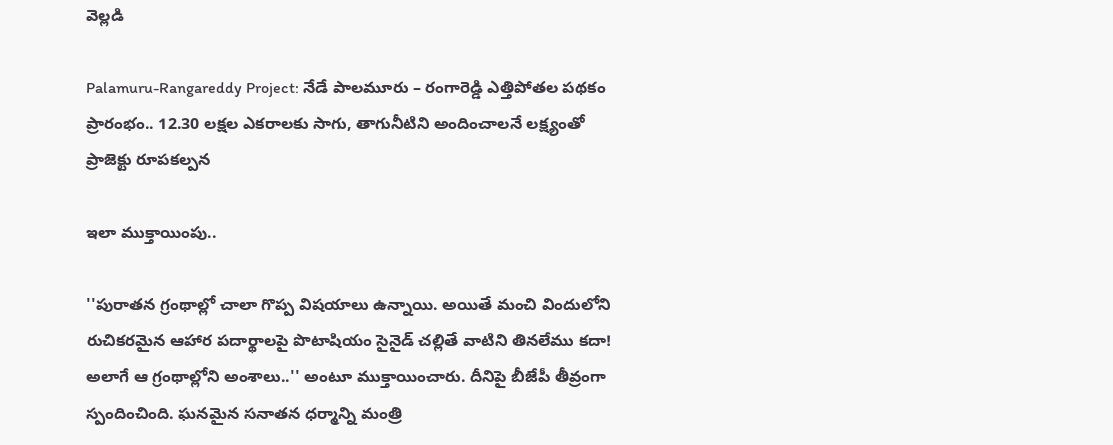వెల్లడి

Palamuru-Rangareddy Project: నేడే పాలమూరు – రంగారెడ్డి ఎత్తిపోతల పథకం ప్రారంభం.. 12.30 లక్షల ఎకరాలకు సాగు, తాగునీటిని అందించాలనే లక్ష్యంతో ప్రాజెక్టు రూపకల్పన

ఇలా ముక్తాయింపు..

''పురాతన గ్రంథాల్లో చాలా గొప్ప విషయాలు ఉన్నాయి. అయితే మంచి విందులోని రుచికరమైన ఆహార పదార్థాలపై పొటాషియం సైనైడ్‌ చల్లితే వాటిని తినలేము కదా! అలాగే ఆ గ్రంథాల్లోని అంశాలు..'' అంటూ ముక్తాయించారు. దీనిపై బీజేపీ తీవ్రంగా స్పందించింది. ఘనమైన సనాతన ధర్మాన్ని మంత్రి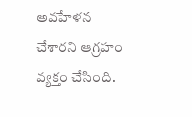అవహేళన చేశారని ఆగ్రహం వ్యక్తం చేసింది.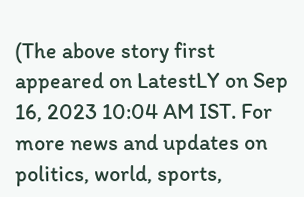(The above story first appeared on LatestLY on Sep 16, 2023 10:04 AM IST. For more news and updates on politics, world, sports,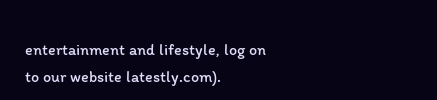entertainment and lifestyle, log on to our website latestly.com).